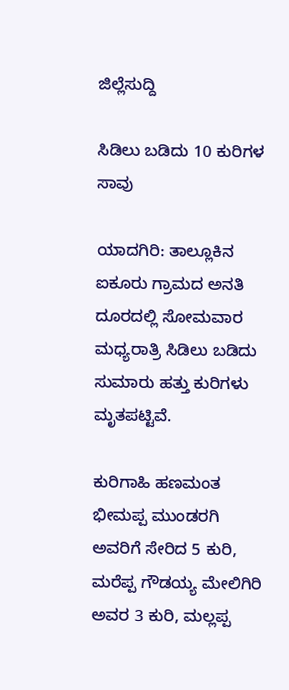ಜಿಲ್ಲೆಸುದ್ದಿ

ಸಿಡಿಲು ಬಡಿದು 10 ಕುರಿಗಳ ಸಾವು

ಯಾದಗಿರಿ: ತಾಲ್ಲೂಕಿನ ಐಕೂರು ಗ್ರಾಮದ ಅನತಿ ದೂರದಲ್ಲಿ ಸೋಮವಾರ ಮಧ್ಯರಾತ್ರಿ ಸಿಡಿಲು ಬಡಿದು ಸುಮಾರು ಹತ್ತು ಕುರಿಗಳು ಮೃತಪಟ್ಟಿವೆ.

ಕುರಿಗಾಹಿ ಹಣಮಂತ ಭೀಮಪ್ಪ ಮುಂಡರಗಿ ಅವರಿಗೆ ಸೇರಿದ 5 ಕುರಿ, ಮರೆಪ್ಪ ಗೌಡಯ್ಯ ಮೇಲಿಗಿರಿ ಅವರ 3 ಕುರಿ, ಮಲ್ಲಪ್ಪ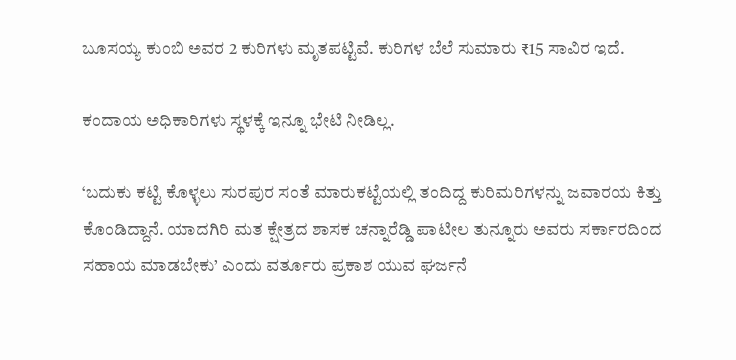ಬೂಸಯ್ಯ ಕುಂಬಿ ಅವರ 2 ಕುರಿಗಳು ಮೃತಪಟ್ಟಿವೆ. ಕುರಿಗಳ ಬೆಲೆ ಸುಮಾರು ₹15 ಸಾವಿರ ಇದೆ.

ಕಂದಾಯ ಅಧಿಕಾರಿಗಳು ಸ್ಥಳಕ್ಕೆ ಇನ್ನೂ ಭೇಟಿ ನೀಡಿಲ್ಲ.

‘ಬದುಕು ಕಟ್ಟಿ ಕೊಳ್ಳಲು ಸುರಪುರ ಸಂತೆ ಮಾರುಕಟ್ಟೆಯಲ್ಲಿ ತಂದಿದ್ದ ಕುರಿಮರಿಗಳನ್ನು ಜವಾರಯ ಕಿತ್ತು ಕೊಂಡಿದ್ದಾನೆ. ಯಾದಗಿರಿ ಮತ ಕ್ಷೇತ್ರದ ಶಾಸಕ ಚನ್ನಾರೆಡ್ಡಿ ಪಾಟೀಲ ತುನ್ನೂರು ಅವರು ಸರ್ಕಾರದಿಂದ ಸಹಾಯ ಮಾಡಬೇಕು’ ಎಂದು ವರ್ತೂರು ಪ್ರಕಾಶ ಯುವ ಘರ್ಜನೆ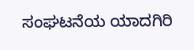ಸಂಘಟನೆಯ ಯಾದಗಿರಿ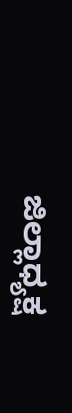ಜಿಲ್ಲಾಧ್ಯಕ್ಷ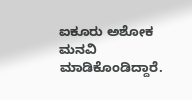ಐಕೂರು ಅಶೋಕ ಮನವಿ ಮಾಡಿಕೊಂಡಿದ್ದಾರೆ.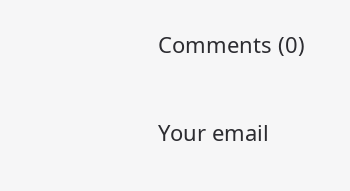Comments (0)

Your email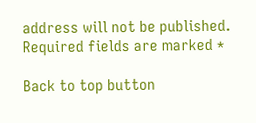address will not be published. Required fields are marked *

Back to top button